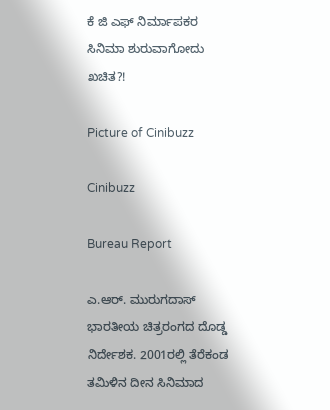ಕೆ ಜಿ ಎಫ್‌ ನಿರ್ಮಾಪಕರ ಸಿನಿಮಾ ಶುರುವಾಗೋದು ಖಚಿತ?!

Picture of Cinibuzz

Cinibuzz

Bureau Report

ಎ.ಆರ್. ಮುರುಗದಾಸ್ ಭಾರತೀಯ ಚಿತ್ರರಂಗದ ದೊಡ್ಡ ನಿರ್ದೇಶಕ. 2001ರಲ್ಲಿ ತೆರೆಕಂಡ ತಮಿಳಿನ ದೀನ ಸಿನಿಮಾದ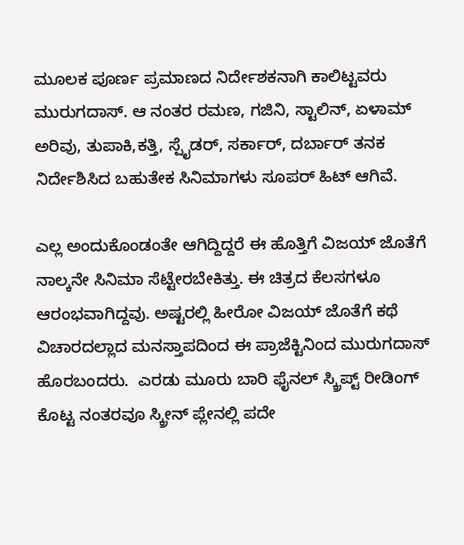ಮೂಲಕ ಪೂರ್ಣ ಪ್ರಮಾಣದ ನಿರ್ದೇಶಕನಾಗಿ ಕಾಲಿಟ್ಟವರು ಮುರುಗದಾಸ್. ಆ ನಂತರ ರಮಣ, ಗಜಿನಿ, ಸ್ಟಾಲಿನ್, ಏಳಾಮ್ ಅರಿವು, ತುಪಾಕಿ,ಕತ್ತಿ, ಸ್ಪೈಡರ್, ಸರ್ಕಾರ್, ದರ್ಬಾರ್ ತನಕ ನಿರ್ದೇಶಿಸಿದ ಬಹುತೇಕ ಸಿನಿಮಾಗಳು ಸೂಪರ್ ಹಿಟ್ ಆಗಿವೆ.

ಎಲ್ಲ ಅಂದುಕೊಂಡಂತೇ ಆಗಿದ್ದಿದ್ದರೆ ಈ ಹೊತ್ತಿಗೆ ವಿಜಯ್ ಜೊತೆಗೆ ನಾಲ್ಕನೇ ಸಿನಿಮಾ ಸೆಟ್ಟೇರಬೇಕಿತ್ತು. ಈ ಚಿತ್ರದ ಕೆಲಸಗಳೂ ಆರಂಭವಾಗಿದ್ದವು. ಅಷ್ಟರಲ್ಲಿ ಹೀರೋ ವಿಜಯ್ ಜೊತೆಗೆ ಕಥೆ ವಿಚಾರದಲ್ಲಾದ ಮನಸ್ತಾಪದಿಂದ ಈ ಪ್ರಾಜೆಕ್ಟಿನಿಂದ ಮುರುಗದಾಸ್ ಹೊರಬಂದರು.  ಎರಡು ಮೂರು ಬಾರಿ ಫೈನಲ್ ಸ್ಕ್ರಿಪ್ಟ್ ರೀಡಿಂಗ್ ಕೊಟ್ಟ ನಂತರವೂ ಸ್ಕ್ರೀನ್ ಪ್ಲೇನಲ್ಲಿ ಪದೇ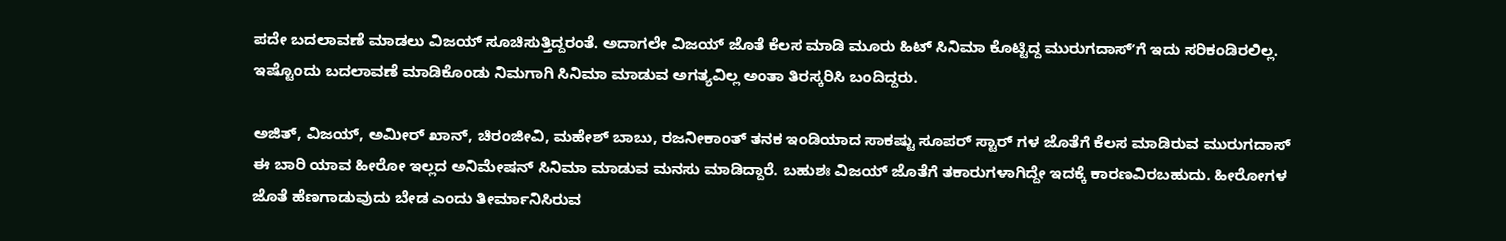ಪದೇ ಬದಲಾವಣೆ ಮಾಡಲು ವಿಜಯ್ ಸೂಚಿಸುತ್ತಿದ್ದರಂತೆ. ಅದಾಗಲೇ ವಿಜಯ್ ಜೊತೆ ಕೆಲಸ ಮಾಡಿ ಮೂರು ಹಿಟ್ ಸಿನಿಮಾ ಕೊಟ್ಟಿದ್ದ ಮುರುಗದಾಸ್ʼಗೆ ಇದು ಸರಿಕಂಡಿರಲಿಲ್ಲ. ಇಷ್ಟೊಂದು ಬದಲಾವಣೆ ಮಾಡಿಕೊಂಡು ನಿಮಗಾಗಿ ಸಿನಿಮಾ ಮಾಡುವ ಅಗತ್ಯವಿಲ್ಲ ಅಂತಾ ತಿರಸ್ಕರಿಸಿ ಬಂದಿದ್ದರು.

ಅಜಿತ್, ವಿಜಯ್, ಅಮೀರ್ ಖಾನ್, ಚಿರಂಜೀವಿ, ಮಹೇಶ್ ಬಾಬು, ರಜನೀಕಾಂತ್ ತನಕ ಇಂಡಿಯಾದ ಸಾಕಷ್ಟು ಸೂಪರ್ ಸ್ಟಾರ್ ಗಳ ಜೊತೆಗೆ ಕೆಲಸ ಮಾಡಿರುವ ಮುರುಗದಾಸ್ ಈ ಬಾರಿ ಯಾವ ಹೀರೋ ಇಲ್ಲದ ಅನಿಮೇಷನ್ ಸಿನಿಮಾ ಮಾಡುವ ಮನಸು ಮಾಡಿದ್ದಾರೆ. ಬಹುಶಃ ವಿಜಯ್ ಜೊತೆಗೆ ತಕಾರುಗಳಾಗಿದ್ದೇ ಇದಕ್ಕೆ ಕಾರಣವಿರಬಹುದು. ಹೀರೋಗಳ ಜೊತೆ ಹೆಣಗಾಡುವುದು ಬೇಡ ಎಂದು ತೀರ್ಮಾನಿಸಿರುವ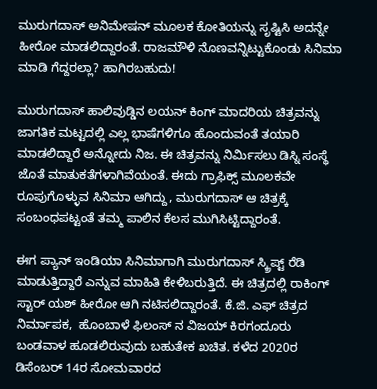ಮುರುಗದಾಸ್ ಅನಿಮೇಷನ್ ಮೂಲಕ ಕೋತಿಯನ್ನು ಸೃಷ್ಟಿಸಿ ಅದನ್ನೇ ಹೀರೋ ಮಾಡಲಿದ್ದಾರಂತೆ. ರಾಜಮೌಳಿ ನೊಣವನ್ನಿಟ್ಟುಕೊಂಡು ಸಿನಿಮಾ ಮಾಡಿ ಗೆದ್ದರಲ್ಲಾ? ಹಾಗಿರಬಹುದು!

ಮುರುಗದಾಸ್ ಹಾಲಿವುಡ್ಡಿನ ಲಯನ್ ಕಿಂಗ್ ಮಾದರಿಯ ಚಿತ್ರವನ್ನು ಜಾಗತಿಕ ಮಟ್ಟದಲ್ಲಿ ಎಲ್ಲ ಭಾಷೆಗಳಿಗೂ ಹೊಂದುವಂತೆ ತಯಾರಿ ಮಾಡಲಿದ್ದಾರೆ ಅನ್ನೋದು ನಿಜ. ಈ ಚಿತ್ರವನ್ನು ನಿರ್ಮಿಸಲು ಡಿಸ್ನಿ ಸಂಸ್ಥೆ ಜೊತೆ ಮಾತುಕತೆಗಳಾಗಿವೆಯಂತೆ. ಈದು ಗ್ರಾಫಿಕ್ಸ್‌ ಮೂಲಕವೇ ರೂಪುಗೊಳ್ಳುವ ಸಿನಿಮಾ ಆಗಿದ್ದು, ಮುರುಗದಾಸ್‌ ಆ ಚಿತ್ರಕ್ಕೆ ಸಂಬಂಧಪಟ್ಟಂತೆ ತಮ್ಮ ಪಾಲಿನ ಕೆಲಸ ಮುಗಿಸಿಟ್ಟಿದ್ದಾರಂತೆ.

ಈಗ ಪ್ಯಾನ್‌ ಇಂಡಿಯಾ ಸಿನಿಮಾಗಾಗಿ ಮುರುಗದಾಸ್‌ ಸ್ಕ್ರಿಪ್ಟ್‌ ರೆಡಿ ಮಾಡುತ್ತಿದ್ದಾರೆ ಎನ್ನುವ ಮಾಹಿತಿ ಕೇಳಿಬರುತ್ತಿದೆ. ಈ ಚಿತ್ರದಲ್ಲಿ ರಾಕಿಂಗ್‌ ಸ್ಟಾರ್‌ ಯಶ್‌ ಹೀರೋ ಆಗಿ ನಟಿಸಲಿದ್ದಾರಂತೆ. ಕೆ.ಜಿ. ಎಫ್ ಚಿತ್ರದ ನಿರ್ಮಾಪಕ,  ಹೊಂಬಾಳೆ ಫಿಲಂಸ್‌ ನ ವಿಜಯ್‌ ಕಿರಗಂದೂರು ಬಂಡವಾಳ ಹೂಡಲಿರುವುದು ಬಹುತೇಕ ಖಚಿತ. ಕಳೆದ 2020ರ  ಡಿಸೆಂಬರ್ 14ರ ಸೋಮವಾರದ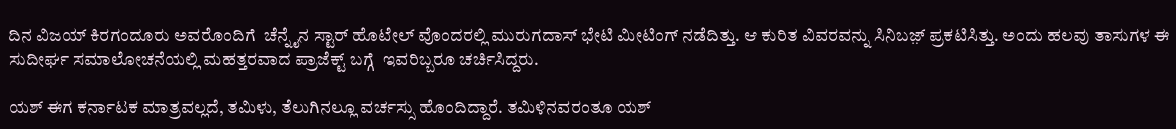ದಿನ ವಿಜಯ್ ಕಿರಗಂದೂರು ಅವರೊಂದಿಗೆ  ಚೆನ್ನೈನ ಸ್ಟಾರ್ ಹೊಟೇಲ್ ವೊಂದರಲ್ಲಿ ಮುರುಗದಾಸ್ ಭೇಟಿ ಮೀಟಿಂಗ್‌ ನಡೆದಿತ್ತು. ಆ ಕುರಿತ ವಿವರವನ್ನು ಸಿನಿಬಜ಼್ ಪ್ರಕಟಿಸಿತ್ತು. ಅಂದು ಹಲವು ತಾಸುಗಳ ಈ ಸುದೀರ್ಘ ಸಮಾಲೋಚನೆಯಲ್ಲಿ ಮಹತ್ತರವಾದ ಪ್ರಾಜೆಕ್ಟ್ ಬಗ್ಗೆ  ಇವರಿಬ್ಬರೂ ಚರ್ಚಿಸಿದ್ದರು.

ಯಶ್‌ ಈಗ ಕರ್ನಾಟಕ ಮಾತ್ರವಲ್ಲದೆ, ತಮಿಳು, ತೆಲುಗಿನಲ್ಲೂ ವರ್ಚಸ್ಸು ಹೊಂದಿದ್ದಾರೆ. ತಮಿಳಿನವರಂತೂ ಯಶ್‌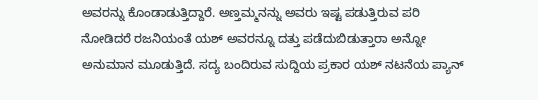ಅವರನ್ನು ಕೊಂಡಾಡುತ್ತಿದ್ದಾರೆ. ಅಣ್ತಮ್ಮನನ್ನು ಅವರು ಇಷ್ಟ ಪಡುತ್ತಿರುವ ಪರಿ ನೋಡಿದರೆ ರಜನಿಯಂತೆ ಯಶ್‌ ಅವರನ್ನೂ ದತ್ತು ಪಡೆದುಬಿಡುತ್ತಾರಾ ಅನ್ನೋ ಅನುಮಾನ ಮೂಡುತ್ತಿದೆ. ಸದ್ಯ ಬಂದಿರುವ ಸುದ್ದಿಯ ಪ್ರಕಾರ ಯಶ್‌ ನಟನೆಯ ಪ್ಯಾನ್‌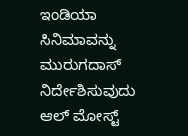ಇಂಡಿಯಾ ಸಿನಿಮಾವನ್ನು ಮುರುಗದಾಸ್‌ ನಿರ್ದೇಶಿಸುವುದು ಆಲ್‌ ಮೋಸ್ಟ್‌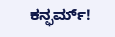ಕನ್ಫರ್ಮ್!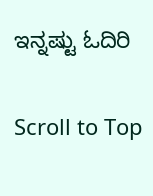ಇನ್ನಷ್ಟು ಓದಿರಿ

Scroll to Top